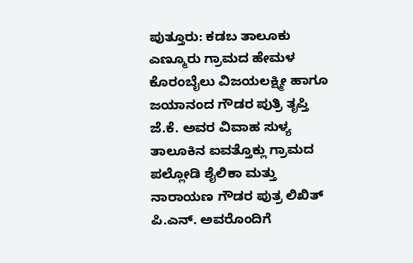ಪುತ್ತೂರು: ಕಡಬ ತಾಲೂಕು ಎಣ್ಮೂರು ಗ್ರಾಮದ ಹೇಮಳ ಕೊರಂಬೈಲು ವಿಜಯಲಕ್ಷ್ಮೀ ಹಾಗೂ ಜಯಾನಂದ ಗೌಡರ ಪುತ್ರಿ ತೃಪ್ತಿ ಜೆ.ಕೆ. ಅವರ ವಿವಾಹ ಸುಳ್ಯ ತಾಲೂಕಿನ ಐವತ್ತೊಕ್ಲು ಗ್ರಾಮದ ಪಲ್ಲೋಡಿ ಶೈಲಿಕಾ ಮತ್ತು ನಾರಾಯಣ ಗೌಡರ ಪುತ್ರ ಲಿಖಿತ್ ಪಿ.ಎನ್. ಅವರೊಂದಿಗೆ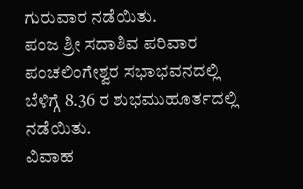ಗುರುವಾರ ನಡೆಯಿತು.
ಪಂಜ ಶ್ರೀ ಸದಾಶಿವ ಪರಿವಾರ ಪಂಚಲಿಂಗೇಶ್ವರ ಸಭಾಭವನದಲ್ಲಿ ಬೆಳಿಗ್ಗೆ 8.36 ರ ಶುಭಮುಹೂರ್ತದಲ್ಲಿ ನಡೆಯಿತು.
ವಿವಾಹ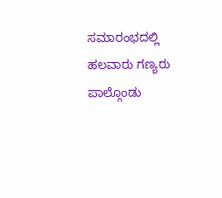ಸಮಾರಂಭದಲ್ಲಿ ಹಲವಾರು ಗಣ್ಯರು ಪಾಲ್ಗೊಂಡು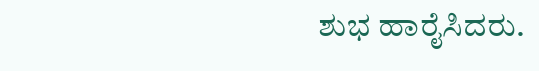ಶುಭ ಹಾರೈಸಿದರು.